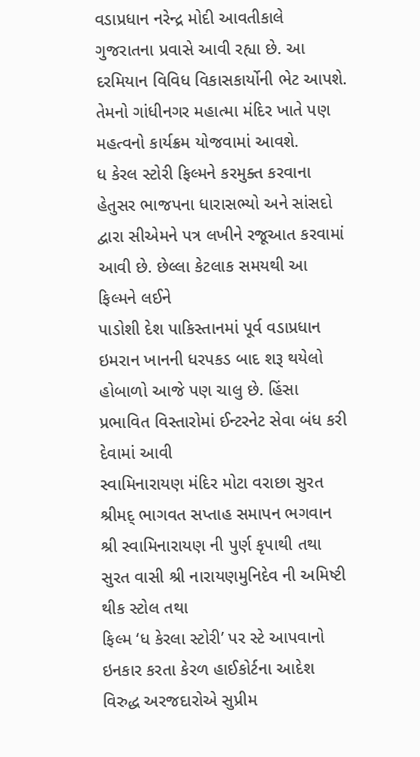વડાપ્રધાન નરેન્દ્ર મોદી આવતીકાલે ગુજરાતના પ્રવાસે આવી રહ્યા છે. આ દરમિયાન વિવિધ વિકાસકાર્યોની ભેટ આપશે. તેમનો ગાંધીનગર મહાત્મા મંદિર ખાતે પણ મહત્વનો કાર્યક્રમ યોજવામાં આવશે.
ધ કેરલ સ્ટોરી ફિલ્મને કરમુક્ત કરવાના હેતુસર ભાજપના ધારાસભ્યો અને સાંસદો દ્વારા સીએમને પત્ર લખીને રજૂઆત કરવામાં આવી છે. છેલ્લા કેટલાક સમયથી આ ફિલ્મને લઈને
પાડોશી દેશ પાકિસ્તાનમાં પૂર્વ વડાપ્રધાન ઇમરાન ખાનની ધરપકડ બાદ શરૂ થયેલો હોબાળો આજે પણ ચાલુ છે. હિંસા પ્રભાવિત વિસ્તારોમાં ઈન્ટરનેટ સેવા બંધ કરી દેવામાં આવી
સ્વામિનારાયણ મંદિર મોટા વરાછા સુરત શ્રીમદ્ ભાગવત સપ્તાહ સમાપન ભગવાન શ્રી સ્વામિનારાયણ ની પુર્ણ કૃપાથી તથા સુરત વાસી શ્રી નારાયણમુનિદેવ ની અમિષ્ટી થીક સ્ટોલ તથા
ફિલ્મ ‘ધ કેરલા સ્ટોરી’ પર સ્ટે આપવાનો ઇનકાર કરતા કેરળ હાઈકોર્ટના આદેશ વિરુદ્ધ અરજદારોએ સુપ્રીમ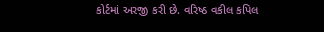કોર્ટમાં અરજી કરી છે. વરિષ્ઠ વકીલ કપિલ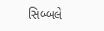સિબ્બલે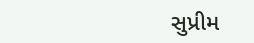સુપ્રીમ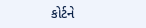કોર્ટને